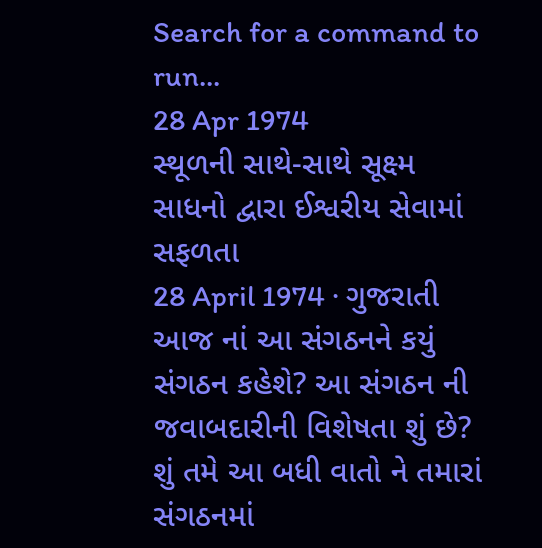Search for a command to run...
28 Apr 1974
સ્થૂળની સાથે-સાથે સૂક્ષ્મ સાધનો દ્વારા ઈશ્વરીય સેવામાં સફળતા
28 April 1974 · ગુજરાતી
આજ નાં આ સંગઠનને કયું સંગઠન કહેશે? આ સંગઠન ની જવાબદારીની વિશેષતા શું છે? શું તમે આ બધી વાતો ને તમારાં સંગઠનમાં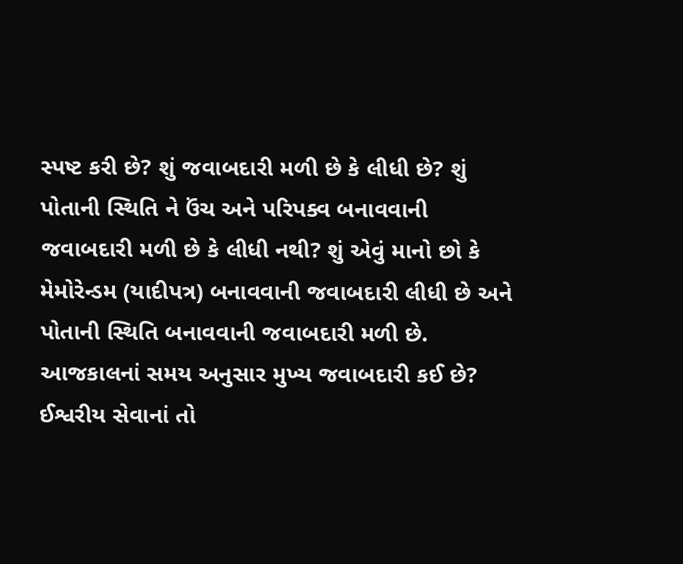સ્પષ્ટ કરી છે? શું જવાબદારી મળી છે કે લીધી છે? શું પોતાની સ્થિતિ ને ઉંચ અને પરિપક્વ બનાવવાની જવાબદારી મળી છે કે લીધી નથી? શું એવું માનો છો કે મેમોરેન્ડમ (યાદીપત્ર) બનાવવાની જવાબદારી લીધી છે અને પોતાની સ્થિતિ બનાવવાની જવાબદારી મળી છે.
આજકાલનાં સમય અનુસાર મુખ્ય જવાબદારી કઈ છે? ઈશ્વરીય સેવાનાં તો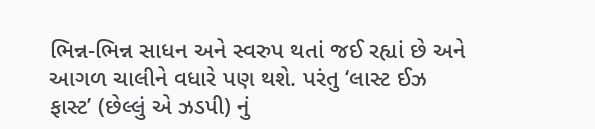ભિન્ન-ભિન્ન સાધન અને સ્વરુપ થતાં જઈ રહ્યાં છે અને આગળ ચાલીને વધારે પણ થશે. પરંતુ ‘લાસ્ટ ઈઝ ફાસ્ટ’ (છેલ્લું એ ઝડપી) નું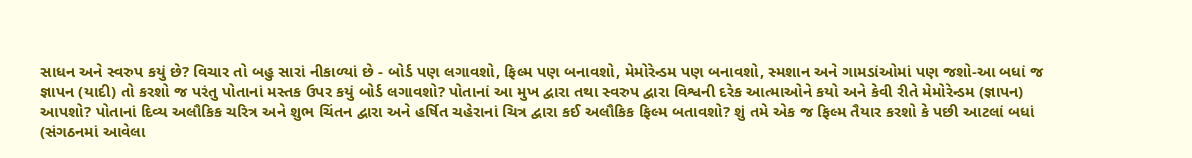સાધન અને સ્વરુપ કયું છે? વિચાર તો બહુ સારાં નીકાળ્યાં છે - બોર્ડ પણ લગાવશો, ફિલ્મ પણ બનાવશો, મેમોરેન્ડમ પણ બનાવશો, સ્મશાન અને ગામડાંઓમાં પણ જશો-આ બધાં જ જ્ઞાપન (યાદી) તો કરશો જ પરંતુ પોતાનાં મસ્તક ઉપર કયું બોર્ડ લગાવશો? પોતાનાં આ મુખ દ્વારા તથા સ્વરુપ દ્વારા વિશ્વની દરેક આત્માઓને કયો અને કેવી રીતે મેમોરેન્ડમ (જ્ઞાપન) આપશો? પોતાનાં દિવ્ય અલૌકિક ચરિત્ર અને શુભ ચિંતન દ્વારા અને હર્ષિત ચહેરાનાં ચિત્ર દ્વારા કઈ અલૌકિક ફિલ્મ બતાવશો? શું તમે એક જ ફિલ્મ તૈયાર કરશો કે પછી આટલાં બધાં (સંગઠનમાં આવેલા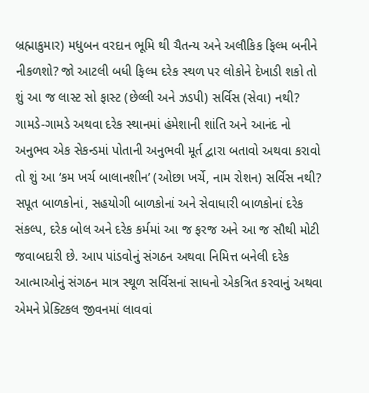બ્રહ્માકુમાર) મધુબન વરદાન ભૂમિ થી ચૈતન્ય અને અલૌકિક ફિલ્મ બનીને નીકળશો? જો આટલી બધી ફિલ્મ દરેક સ્થળ પર લોકોને દેખાડી શકો તો શું આ જ લાસ્ટ સો ફાસ્ટ (છેલ્લી અને ઝડપી) સર્વિસ (સેવા) નથી? ગામડે-ગામડે અથવા દરેક સ્થાનમાં હંમેશાની શાંતિ અને આનંદ નો અનુભવ એક સેકન્ડમાં પોતાની અનુભવી મૂર્ત દ્વારા બતાવો અથવા કરાવો તો શું આ ‘કમ ખર્ચ બાલાનશીન’ (ઓછા ખર્ચે, નામ રોશન) સર્વિસ નથી? સપૂત બાળકોનાં, સહયોગી બાળકોનાં અને સેવાધારી બાળકોનાં દરેક સંકલ્પ, દરેક બોલ અને દરેક કર્મમાં આ જ ફરજ અને આ જ સૌથી મોટી જવાબદારી છે. આપ પાંડવોનું સંગઠન અથવા નિમિત્ત બનેલી દરેક આત્માઓનું સંગઠન માત્ર સ્થૂળ સર્વિસનાં સાધનો એકત્રિત કરવાનું અથવા એમને પ્રેક્ટિકલ જીવનમાં લાવવાં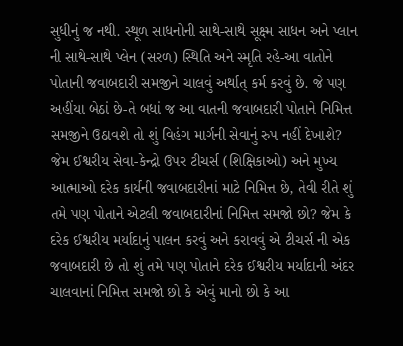સુધીનું જ નથી. સ્થૂળ સાધનોની સાથે-સાથે સૂક્ષ્મ સાધન અને પ્લાન ની સાથે-સાથે પ્લેન (સરળ) સ્થિતિ અને સ્મૃતિ રહે-આ વાતોને પોતાની જવાબદારી સમજીને ચાલવું અર્થાત્ કર્મ કરવું છે. જે પણ અહીંયા બેઠાં છે-તે બધાં જ આ વાતની જવાબદારી પોતાને નિમિત્ત સમજીને ઉઠાવશે તો શું વિહંગ માર્ગની સેવાનું રુપ નહીં દેખાશે?
જેમ ઈશ્વરીય સેવા-કેન્દ્રો ઉપર ટીચર્સ (શિક્ષિકાઓ) અને મુખ્ય આત્માઓ દરેક કાર્યની જવાબદારીનાં માટે નિમિત્ત છે, તેવી રીતે શું તમે પણ પોતાને એટલી જવાબદારીનાં નિમિત્ત સમજો છો? જેમ કે દરેક ઈશ્વરીય મર્યાદાનું પાલન કરવું અને કરાવવું એ ટીચર્સ ની એક જવાબદારી છે તો શું તમે પણ પોતાને દરેક ઈશ્વરીય મર્યાદાની અંદર ચાલવાનાં નિમિત્ત સમજો છો કે એવું માનો છો કે આ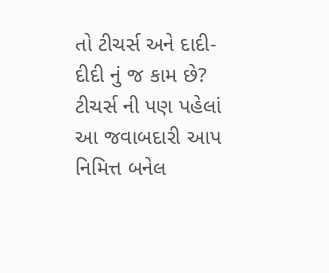તો ટીચર્સ અને દાદી-દીદી નું જ કામ છે? ટીચર્સ ની પણ પહેલાં આ જવાબદારી આપ નિમિત્ત બનેલ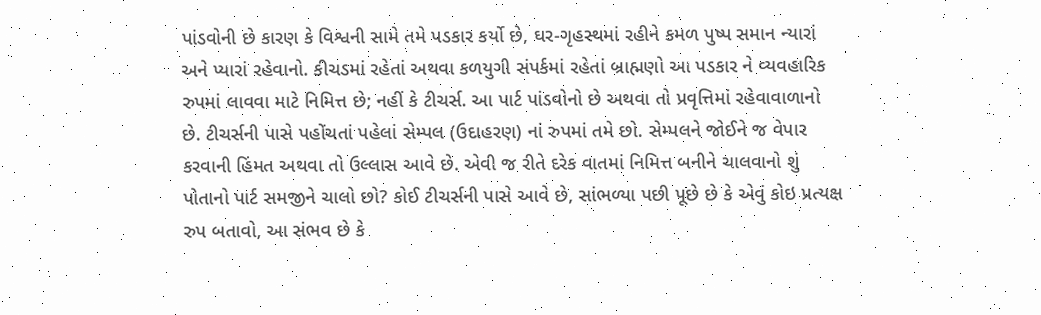પાંડવોની છે કારણ કે વિશ્વની સામે તમે પડકાર કર્યો છે, ઘર-ગૃહસ્થમાં રહીને કમળ પુષ્પ સમાન ન્યારાં અને પ્યારાં રહેવાનો. કીચડમાં રહેતાં અથવા કળયુગી સંપર્કમાં રહેતાં બ્રાહ્મણો આ પડકાર ને વ્યવહારિક રુપમાં લાવવા માટે નિમિત્ત છે; નહીં કે ટીચર્સ. આ પાર્ટ પાંડવોનો છે અથવા તો પ્રવૃત્તિમાં રહેવાવાળાનો છે. ટીચર્સની પાસે પહોંચતાં પહેલાં સેમ્પલ (ઉદાહરણ) નાં રુપમાં તમે છો. સેમ્પલને જોઈને જ વેપાર કરવાની હિંમત અથવા તો ઉલ્લાસ આવે છે. એવી જ રીતે દરેક વાતમાં નિમિત્ત બનીને ચાલવાનો શું પોતાનો પાર્ટ સમજીને ચાલો છો? કોઈ ટીચર્સની પાસે આવે છે, સાંભળ્યા પછી પૂછે છે કે એવું કોઇ પ્રત્યક્ષ રુપ બતાવો, આ સંભવ છે કે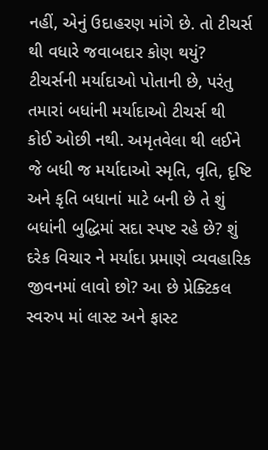નહીં, એનું ઉદાહરણ માંગે છે. તો ટીચર્સ થી વધારે જવાબદાર કોણ થયું? ટીચર્સની મર્યાદાઓ પોતાની છે, પરંતુ તમારાં બધાંની મર્યાદાઓ ટીચર્સ થી કોઈ ઓછી નથી. અમૃતવેલા થી લઈને જે બધી જ મર્યાદાઓ સ્મૃતિ, વૃતિ, દૃષ્ટિ અને કૃતિ બધાનાં માટે બની છે તે શું બધાંની બુદ્ધિમાં સદા સ્પષ્ટ રહે છે? શું દરેક વિચાર ને મર્યાદા પ્રમાણે વ્યવહારિક જીવનમાં લાવો છો? આ છે પ્રેક્ટિકલ સ્વરુપ માં લાસ્ટ અને ફાસ્ટ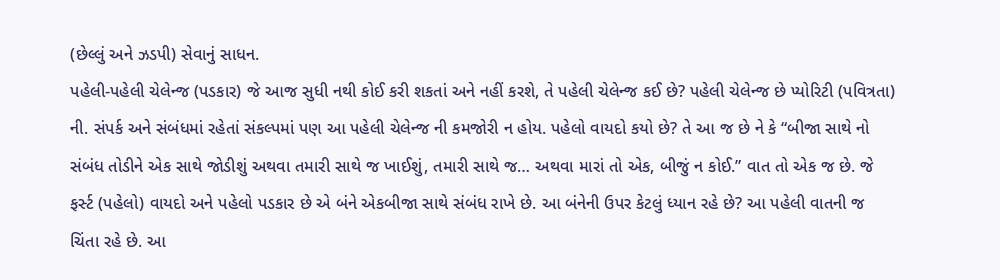(છેલ્લું અને ઝડપી) સેવાનું સાધન.
પહેલી-પહેલી ચેલેન્જ (પડકાર) જે આજ સુધી નથી કોઈ કરી શકતાં અને નહીં કરશે, તે પહેલી ચેલેન્જ કઈ છે? પહેલી ચેલેન્જ છે પ્યોરિટી (પવિત્રતા) ની. સંપર્ક અને સંબંધમાં રહેતાં સંકલ્પમાં પણ આ પહેલી ચેલેન્જ ની કમજોરી ન હોય. પહેલો વાયદો કયો છે? તે આ જ છે ને કે “બીજા સાથે નો સંબંધ તોડીને એક સાથે જોડીશું અથવા તમારી સાથે જ ખાઈશું, તમારી સાથે જ… અથવા મારાં તો એક, બીજું ન કોઈ.” વાત તો એક જ છે. જે ફર્સ્ટ (પહેલો) વાયદો અને પહેલો પડકાર છે એ બંને એકબીજા સાથે સંબંધ રાખે છે. આ બંનેની ઉપર કેટલું ધ્યાન રહે છે? આ પહેલી વાતની જ ચિંતા રહે છે. આ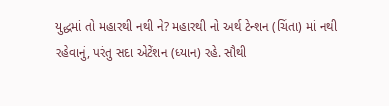યુદ્ધમાં તો મહારથી નથી ને? મહારથી નો અર્થ ટેન્શન (ચિંતા) માં નથી રહેવાનું, પરંતુ સદા એટેંશન (ધ્યાન) રહે. સૌથી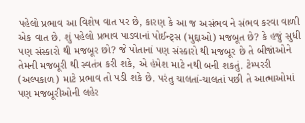પહેલો પ્રભાવ આ વિશેષ વાત પર છે, કારણ કે આ જ અસંભવ ને સંભવ કરવા વાળી એક વાત છે. શું પહેલો પ્રભાવ પાડવાનાં પોઈન્ટ્સ (મુદ્દાઓ) મજબૂત છે? કે હજું સુધી પણ સંસ્કારો થી મજબૂર છો? જે પોતાનાં પણ સંસ્કારો થી મજબૂર છે તે બીજાંઓને તેમની મજબૂરી થી સ્વતંત્ર કરી શકે, એ હંમેશ માટે નથી બની શકતું. ટેમ્પરરી (અલ્પકાળ) માટે પ્રભાવ તો પડી શકે છે. પરંતુ ચાલતાં-ચાલતાં પછી તે આત્માઓમાં પણ મજબૂરીઓની લહેર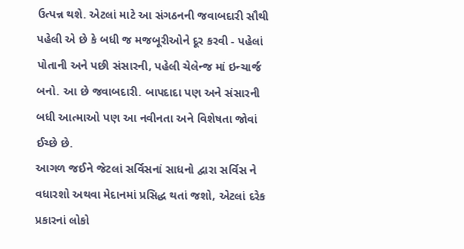ઉત્પન્ન થશે. એટલાં માટે આ સંગઠનની જવાબદારી સૌથી પહેલી એ છે કે બધી જ મજબૂરીઓને દૂર કરવી - પહેલાં પોતાની અને પછી સંસારની, પહેલી ચેલેન્જ માં ઇન્ચાર્જ બનો. આ છે જવાબદારી. બાપદાદા પણ અને સંસારની બધી આત્માઓ પણ આ નવીનતા અને વિશેષતા જોવાં ઈચ્છે છે.
આગળ જઈને જેટલાં સર્વિસનાં સાધનો દ્વારા સર્વિસ ને વધારશો અથવા મેદાનમાં પ્રસિદ્ધ થતાં જશો, એટલાં દરેક પ્રકારનાં લોકો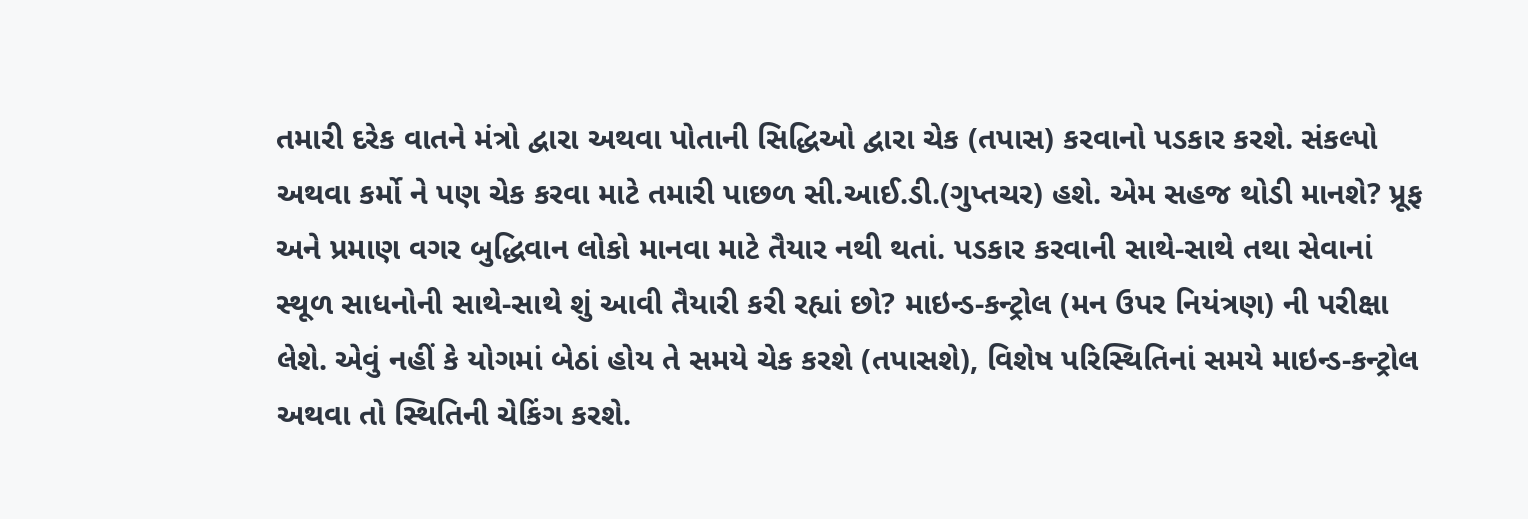તમારી દરેક વાતને મંત્રો દ્વારા અથવા પોતાની સિદ્ધિઓ દ્વારા ચેક (તપાસ) કરવાનો પડકાર કરશે. સંકલ્પો અથવા કર્મો ને પણ ચેક કરવા માટે તમારી પાછળ સી.આઈ.ડી.(ગુપ્તચર) હશે. એમ સહજ થોડી માનશે? પ્રૂફ અને પ્રમાણ વગર બુદ્ધિવાન લોકો માનવા માટે તૈયાર નથી થતાં. પડકાર કરવાની સાથે-સાથે તથા સેવાનાં સ્થૂળ સાધનોની સાથે-સાથે શું આવી તૈયારી કરી રહ્યાં છો? માઇન્ડ-કન્ટ્રોલ (મન ઉપર નિયંત્રણ) ની પરીક્ષા લેશે. એવું નહીં કે યોગમાં બેઠાં હોય તે સમયે ચેક કરશે (તપાસશે), વિશેષ પરિસ્થિતિનાં સમયે માઇન્ડ-કન્ટ્રોલ અથવા તો સ્થિતિની ચેકિંગ કરશે.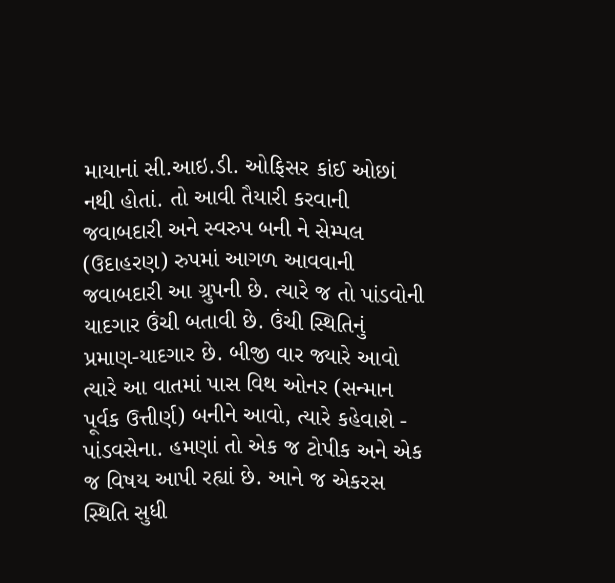માયાનાં સી.આઇ.ડી. ઓફિસર કાંઈ ઓછાં નથી હોતાં. તો આવી તૈયારી કરવાની જવાબદારી અને સ્વરુપ બની ને સેમ્પલ (ઉદાહરણ) રુપમાં આગળ આવવાની જવાબદારી આ ગ્રુપની છે. ત્યારે જ તો પાંડવોની યાદગાર ઉંચી બતાવી છે. ઉંચી સ્થિતિનું પ્રમાણ-યાદગાર છે. બીજી વાર જ્યારે આવો ત્યારે આ વાતમાં પાસ વિથ ઓનર (સન્માન પૂર્વક ઉત્તીર્ણ) બનીને આવો, ત્યારે કહેવાશે - પાંડવસેના. હમણાં તો એક જ ટોપીક અને એક જ વિષય આપી રહ્યાં છે. આને જ એકરસ સ્થિતિ સુધી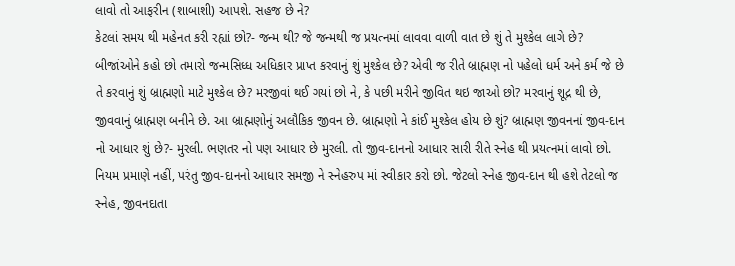લાવો તો આફરીન (શાબાશી) આપશે. સહજ છે ને?
કેટલાં સમય થી મહેનત કરી રહ્યાં છો?- જન્મ થી? જે જન્મથી જ પ્રયત્નમાં લાવવા વાળી વાત છે શું તે મુશ્કેલ લાગે છે? બીજાંઓને કહો છો તમારો જન્મસિધ્ધ અધિકાર પ્રાપ્ત કરવાનું શું મુશ્કેલ છે? એવી જ રીતે બ્રાહ્મણ નો પહેલો ધર્મ અને કર્મ જે છે તે કરવાનું શું બ્રાહ્મણો માટે મુશ્કેલ છે? મરજીવાં થઈ ગયાં છો ને, કે પછી મરીને જીવિત થઇ જાઓ છો? મરવાનું શૂદ્ર થી છે, જીવવાનું બ્રાહ્મણ બનીને છે. આ બ્રાહ્મણોનું અલૌકિક જીવન છે. બ્રાહ્મણો ને કાંઈ મુશ્કેલ હોય છે શું? બ્રાહ્મણ જીવનનાં જીવ-દાન નો આધાર શું છે?- મુરલી. ભણતર નો પણ આધાર છે મુરલી. તો જીવ-દાનનો આધાર સારી રીતે સ્નેહ થી પ્રયત્નમાં લાવો છો. નિયમ પ્રમાણે નહીં, પરંતુ જીવ-દાનનો આધાર સમજી ને સ્નેહરુપ માં સ્વીકાર કરો છો. જેટલો સ્નેહ જીવ-દાન થી હશે તેટલો જ સ્નેહ, જીવનદાતા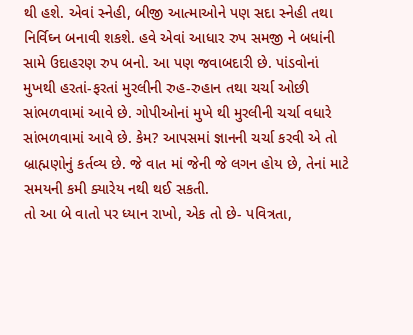થી હશે. એવાં સ્નેહી, બીજી આત્માઓને પણ સદા સ્નેહી તથા નિર્વિઘ્ન બનાવી શકશે. હવે એવાં આધાર રુપ સમજી ને બધાંની સામે ઉદાહરણ રુપ બનો. આ પણ જવાબદારી છે. પાંડવોનાં મુખથી હરતાં-ફરતાં મુરલીની રુહ-રુહાન તથા ચર્ચા ઓછી સાંભળવામાં આવે છે. ગોપીઓનાં મુખે થી મુરલીની ચર્ચા વધારે સાંભળવામાં આવે છે. કેમ? આપસમાં જ્ઞાનની ચર્ચા કરવી એ તો બ્રાહ્મણોનું કર્તવ્ય છે. જે વાત માં જેની જે લગન હોય છે, તેનાં માટે સમયની કમી ક્યારેય નથી થઈ સકતી.
તો આ બે વાતો પર ધ્યાન રાખો, એક તો છે- પવિત્રતા,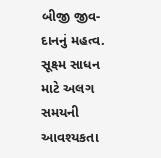બીજી જીવ-દાનનું મહત્વ. સૂક્ષ્મ સાધન માટે અલગ સમયની આવશ્યકતા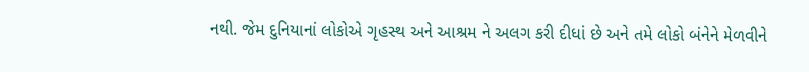નથી. જેમ દુનિયાનાં લોકોએ ગૃહસ્થ અને આશ્રમ ને અલગ કરી દીધાં છે અને તમે લોકો બંનેને મેળવીને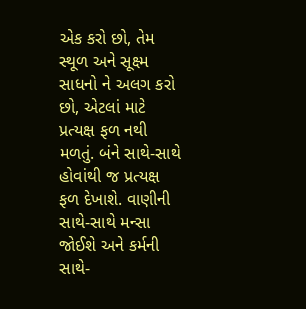એક કરો છો, તેમ સ્થૂળ અને સૂક્ષ્મ સાધનો ને અલગ કરો છો, એટલાં માટે પ્રત્યક્ષ ફળ નથી મળતું. બંને સાથે-સાથે હોવાંથી જ પ્રત્યક્ષ ફળ દેખાશે. વાણીની સાથે-સાથે મન્સા જોઈશે અને કર્મની સાથે-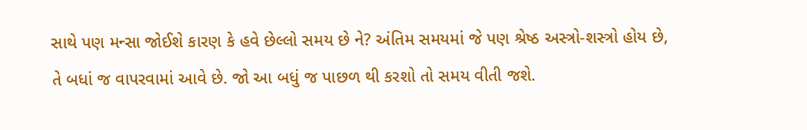સાથે પણ મન્સા જોઈશે કારણ કે હવે છેલ્લો સમય છે ને? અંતિમ સમયમાં જે પણ શ્રેષ્ઠ અસ્ત્રો-શસ્ત્રો હોય છે, તે બધાં જ વાપરવામાં આવે છે. જો આ બધું જ પાછળ થી કરશો તો સમય વીતી જશે.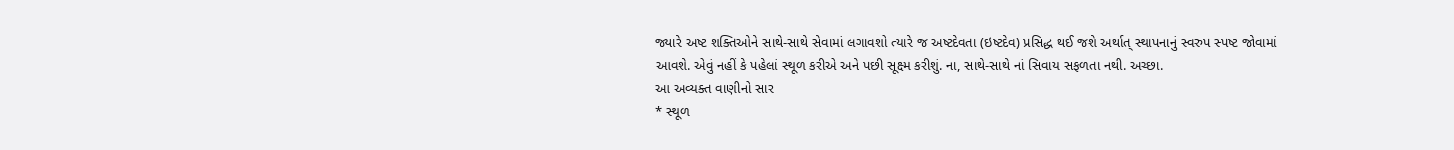જ્યારે અષ્ટ શક્તિઓને સાથે-સાથે સેવામાં લગાવશો ત્યારે જ અષ્ટદેવતા (ઇષ્ટદેવ) પ્રસિદ્ધ થઈ જશે અર્થાત્ સ્થાપનાનું સ્વરુપ સ્પષ્ટ જોવામાં આવશે. એવું નહીં કે પહેલાં સ્થૂળ કરીએ અને પછી સૂક્ષ્મ કરીશું. ના, સાથે-સાથે નાં સિવાય સફળતા નથી. અચ્છા.
આ અવ્યક્ત વાણીનો સાર
* સ્થૂળ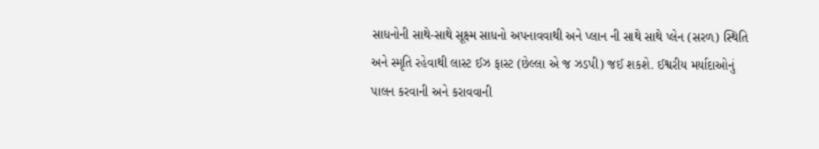સાધનોની સાથે-સાથે સૂક્ષ્મ સાધનો અપનાવવાથી અને પ્લાન ની સાથે સાથે પ્લેન (સરળ) સ્થિતિ અને સ્મૃતિ રહેવાથી લાસ્ટ ઈઝ ફાસ્ટ (છેલ્લા એ જ ઝડપી) જઈ શકશે. ઈશ્વરીય મર્યાદાઓનું પાલન કરવાની અને કરાવવાની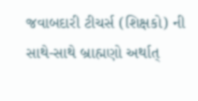જવાબદારી ટીચર્સ (શિક્ષકો) ની સાથે-સાથે બ્રાહ્મણો અર્થાત્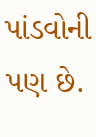પાંડવોની પણ છે.